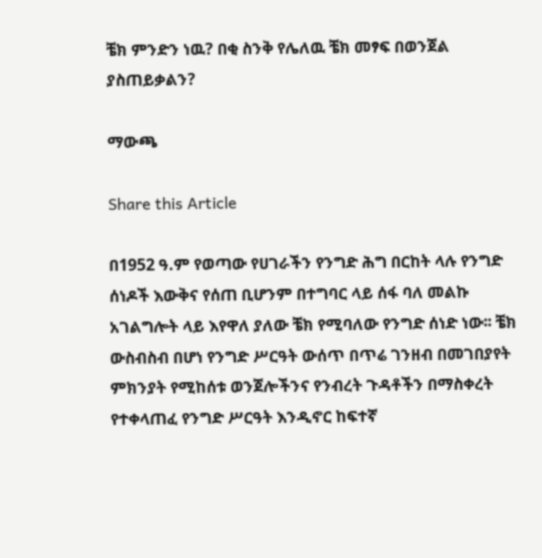ቼክ ምንድን ነዉ? በቂ ስንቅ የሌለዉ ቼክ መፃፍ በወንጀል ያስጠይቃልን?

ማውጫ

Share this Article

በ1952 ዓ.ም የወጣው የሀገራችን የንግድ ሕግ በርከት ላሉ የንግድ ሰነዶች እውቅና የሰጠ ቢሆንም በተግባር ላይ ሰፋ ባለ መልኩ አገልግሎት ላይ እየዋለ ያለው ቼክ የሚባለው የንግድ ሰነድ ነው፡፡ ቼክ ውስብስብ በሆነ የንግድ ሥርዓት ውሰጥ በጥሬ ገንዘብ በመገበያየት ምክንያት የሚከሰቱ ወንጀሎችንና የንብረት ጉዳቶችን በማስቀረት የተቀላጠፈ የንግድ ሥርዓት እንዲኖር ከፍተኛ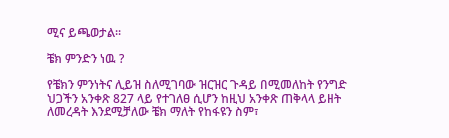ሚና ይጫወታል፡፡

ቼክ ምንድን ነዉ ?

የቼክን ምንነትና ሊይዝ ስለሚገባው ዝርዝር ጉዳይ በሚመለከት የንግድ ህጋችን አንቀጽ 827 ላይ የተገለፀ ሲሆን ከዚህ አንቀጽ ጠቅላላ ይዘት ለመረዳት እንደሚቻለው ቼክ ማለት የከፋዩን ስም፣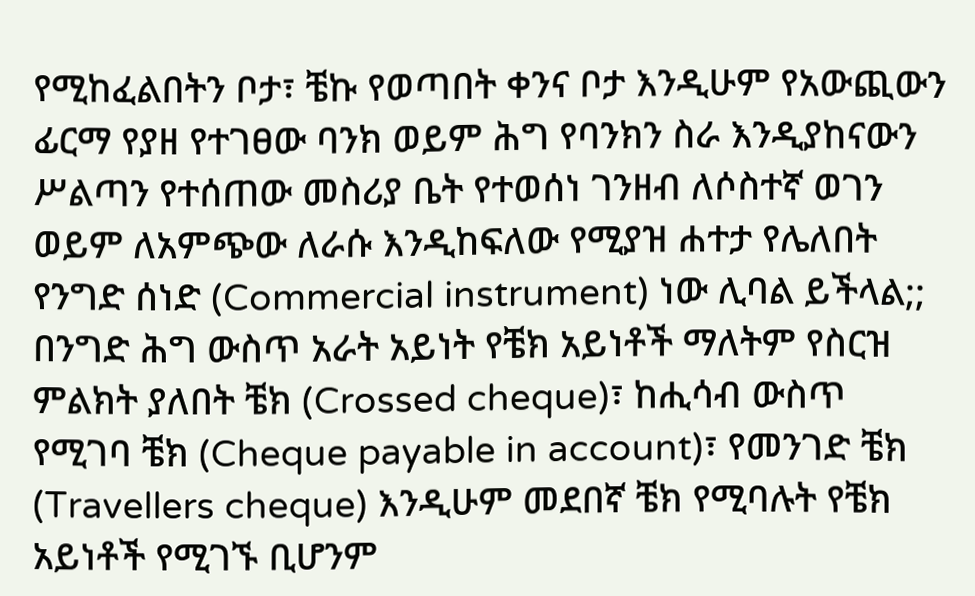የሚከፈልበትን ቦታ፣ ቼኩ የወጣበት ቀንና ቦታ እንዲሁም የአውጪውን ፊርማ የያዘ የተገፀው ባንክ ወይም ሕግ የባንክን ስራ እንዲያከናውን ሥልጣን የተሰጠው መስሪያ ቤት የተወሰነ ገንዘብ ለሶስተኛ ወገን ወይም ለአምጭው ለራሱ እንዲከፍለው የሚያዝ ሐተታ የሌለበት የንግድ ሰነድ (Commercial instrument) ነው ሊባል ይችላል;; በንግድ ሕግ ውስጥ አራት አይነት የቼክ አይነቶች ማለትም የስርዝ ምልክት ያለበት ቼክ (Crossed cheque)፣ ከሒሳብ ውስጥ የሚገባ ቼክ (Cheque payable in account)፣ የመንገድ ቼክ (Travellers cheque) እንዲሁም መደበኛ ቼክ የሚባሉት የቼክ አይነቶች የሚገኙ ቢሆንም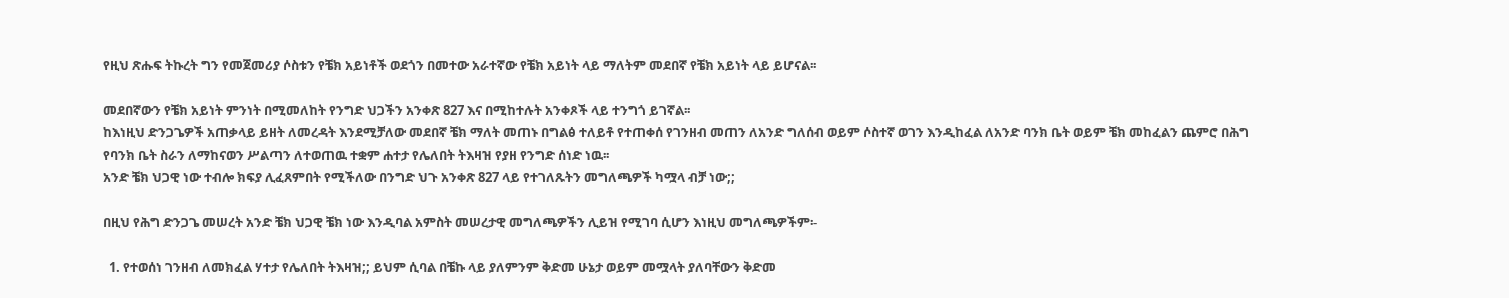የዚህ ጽሑፍ ትኩረት ግን የመጀመሪያ ሶስቱን የቼክ አይነቶች ወደጎን በመተው አራተኛው የቼክ አይነት ላይ ማለትም መደበኛ የቼክ አይነት ላይ ይሆናል፡፡

መደበኛውን የቼክ አይነት ምንነት በሚመለከት የንግድ ህጋችን አንቀጽ 827 እና በሚከተሉት አንቀጾች ላይ ተንግጎ ይገኛል፡፡
ከእነዚህ ድንጋጌዎች አጠቃላይ ይዘት ለመረዳት እንደሚቻለው መደበኛ ቼክ ማለት መጠኑ በግልፅ ተለይቶ የተጠቀሰ የገንዘብ መጠን ለአንድ ግለሰብ ወይም ሶስተኛ ወገን እንዲከፈል ለአንድ ባንክ ቤት ወይም ቼክ መከፈልን ጨምሮ በሕግ የባንክ ቤት ስራን ለማከናወን ሥልጣን ለተወጠዉ ተቋም ሐተታ የሌለበት ትእዛዝ የያዘ የንግድ ሰነድ ነዉ፡፡
አንድ ቼክ ህጋዊ ነው ተብሎ ክፍያ ሊፈጸምበት የሚችለው በንግድ ህጉ አንቀጽ 827 ላይ የተገለጹትን መግለጫዎች ካሟላ ብቻ ነው;;

በዚህ የሕግ ድንጋጌ መሠረት አንድ ቼክ ህጋዊ ቼክ ነው እንዲባል አምስት መሠረታዊ መግለጫዎችን ሊይዝ የሚገባ ሲሆን እነዚህ መግለጫዎችም፡-

  1. የተወሰነ ገንዘብ ለመክፈል ሃተታ የሌለበት ትእዛዝ;; ይህም ሲባል በቼኩ ላይ ያለምንም ቅድመ ሁኔታ ወይም መሟላት ያለባቸውን ቅድመ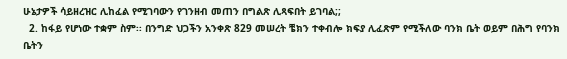ሁኔታዎች ሳይዘረዝር ሊከፈል የሚገባውን የገንዘብ መጠን በግልጽ ሊጻፍበት ይገባል;;
  2. ከፋይ የሆነው ተቋም ስም፡፡ በንግድ ህጋችን አንቀጽ 829 መሠረት ቼክን ተቀብሎ ክፍያ ሊፈጽም የሚችለው ባንክ ቤት ወይም በሕግ የባንክ ቤትን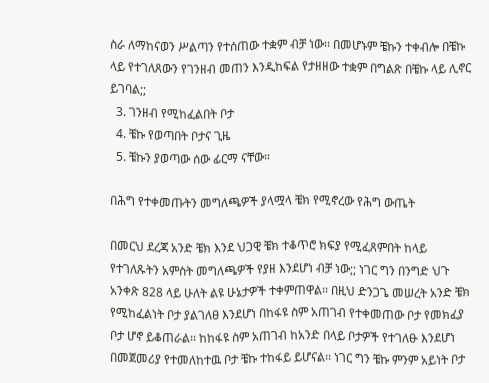ስራ ለማከናወን ሥልጣን የተሰጠው ተቋም ብቻ ነው፡፡ በመሆኑም ቼኩን ተቀብሎ በቼኩ ላይ የተገለጸውን የገንዘብ መጠን እንዲከፍል የታዘዘው ተቋም በግልጽ በቼኩ ላይ ሊኖር ይገባል;;
  3. ገንዘብ የሚከፈልበት ቦታ
  4. ቼኩ የወጣበት ቦታና ጊዜ
  5. ቼኩን ያወጣው ሰው ፊርማ ናቸው።

በሕግ የተቀመጡትን መግለጫዎች ያላሟላ ቼክ የሚኖረው የሕግ ውጤት

በመርህ ደረጃ አንድ ቼክ እንደ ህጋዊ ቼክ ተቆጥሮ ክፍያ የሚፈጸምበት ከላይ የተገለጹትን አምስት መግለጫዎች የያዘ እንደሆነ ብቻ ነው;; ነገር ግን በንግድ ህጉ አንቀጽ 828 ላይ ሁለት ልዩ ሁኔታዎች ተቀምጠዋል፡፡ በዚህ ድንጋጌ መሠረት አንድ ቼክ የሚከፈልነት ቦታ ያልገለፀ እንደሆነ በከፋዩ ስም አጠገብ የተቀመጠው ቦታ የመክፈያ ቦታ ሆኖ ይቆጠራል፡፡ ከከፋዩ ስም አጠገብ ከአንድ በላይ ቦታዎች የተገለፁ እንደሆነ በመጀመሪያ የተመለከተዉ ቦታ ቼኩ ተከፋይ ይሆናል፡፡ ነገር ግን ቼኩ ምንም አይነት ቦታ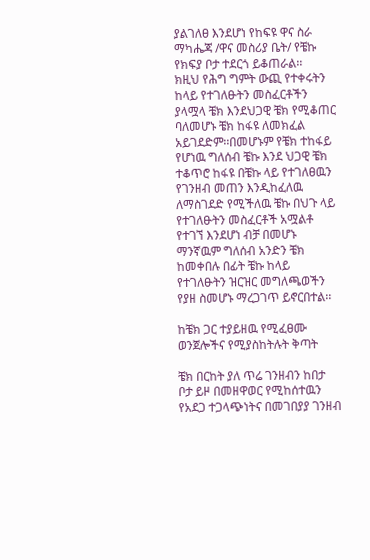ያልገለፀ እንደሆነ የከፍዩ ዋና ስራ ማካሔጃ /ዋና መስሪያ ቤት/ የቼኩ የክፍያ ቦታ ተደርጎ ይቆጠራል፡፡
ክዚህ የሕግ ግምት ውጪ የተቀሩትን ከላይ የተገለፁትን መስፈርቶችን ያላሟላ ቼክ እንደህጋዊ ቼክ የሚቆጠር ባለመሆኑ ቼክ ከፋዩ ለመክፈል አይገደድም፡፡በመሆኑም የቼክ ተከፋይ የሆነዉ ግለሰብ ቼኩ እንደ ህጋዊ ቼክ ተቆጥሮ ከፋዩ በቼኩ ላይ የተገለፀዉን የገንዘብ መጠን እንዲከፈለዉ ለማስገደድ የሚችለዉ ቼኩ በህጉ ላይ የተገለፁትን መስፈርቶች አሟልቶ የተገኘ እንደሆነ ብቻ በመሆኑ ማንኛዉም ግለሰብ አንድን ቼክ ከመቀበሉ በፊት ቼኩ ከላይ የተገለፁትን ዝርዝር መግለጫወችን የያዘ ስመሆኑ ማረጋገጥ ይኖርበተል፡፡

ከቼክ ጋር ተያይዘዉ የሚፈፀሙ ወንጀሎችና የሚያስከትሉት ቅጣት

ቼክ በርከት ያለ ጥሬ ገንዘብን ከበታ ቦታ ይዞ በመዘዋወር የሚከሰተዉን የአደጋ ተጋላጭነትና በመገበያያ ገንዘብ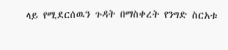ላይ የሚደርሰዉን ጉዳት በማስቀረት የንግድ ስርአቱ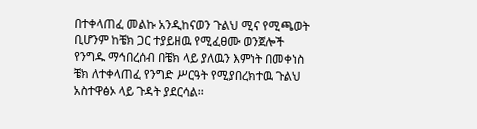በተቀላጠፈ መልኩ አንዲከናወን ጉልህ ሚና የሚጫወት ቢሆንም ከቼክ ጋር ተያይዘዉ የሚፈፀሙ ወንጀሎች የንግዱ ማኅበረሰብ በቼክ ላይ ያለዉን እምነት በመቀነስ ቼክ ለተቀላጠፈ የንግድ ሥርዓት የሚያበረክተዉ ጉልህ አስተዋፅኦ ላይ ጉዳት ያደርሳል፡፡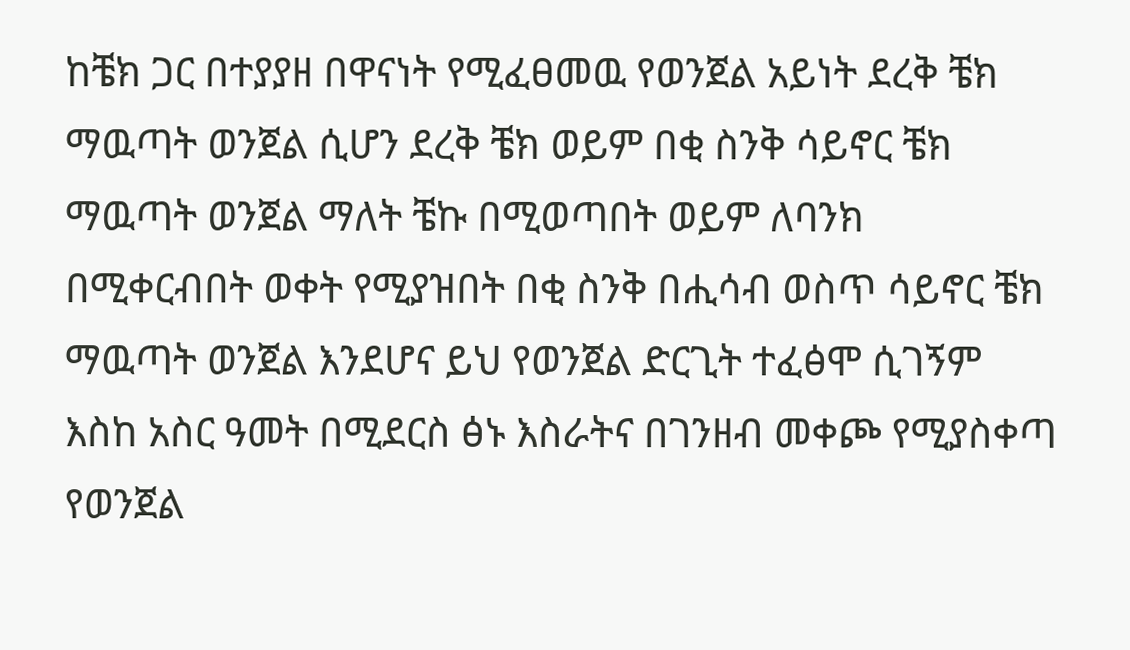ከቼክ ጋር በተያያዘ በዋናነት የሚፈፀመዉ የወንጀል አይነት ደረቅ ቼክ ማዉጣት ወንጀል ሲሆን ደረቅ ቼክ ወይም በቂ ስንቅ ሳይኖር ቼክ ማዉጣት ወንጀል ማለት ቼኩ በሚወጣበት ወይም ለባንክ በሚቀርብበት ወቀት የሚያዝበት በቂ ስንቅ በሒሳብ ወስጥ ሳይኖር ቼክ ማዉጣት ወንጀል እንደሆና ይህ የወንጀል ድርጊት ተፈፅሞ ሲገኝም እስከ አስር ዓመት በሚደርስ ፅኑ እስራትና በገንዘብ መቀጮ የሚያስቀጣ የወንጀል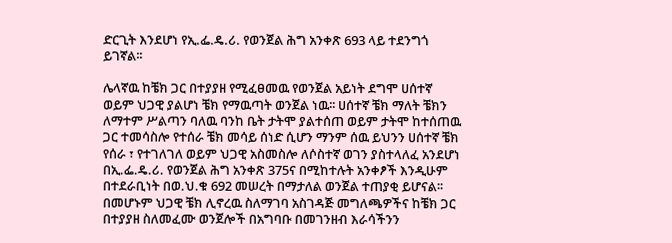ድርጊት እንደሆነ የኢ.ፌ.ዴ.ሪ. የወንጀል ሕግ አንቀጽ 693 ላይ ተደንግጎ ይገኛል፡፡

ሌላኛዉ ከቼክ ጋር በተያያዘ የሚፈፀመዉ የወንጀል አይነት ደግሞ ሀሰተኛ ወይም ህጋዊ ያልሆነ ቼክ የማዉጣት ወንጀል ነዉ፡፡ ሀሰተኛ ቼክ ማለት ቼክን ለማተም ሥልጣን ባለዉ ባንከ ቤት ታትሞ ያልተሰጠ ወይም ታትሞ ከተሰጠዉ ጋር ተመሳስሎ የተሰራ ቼክ መሳይ ሰነድ ሲሆን ማንም ሰዉ ይህንን ሀሰተኛ ቼክ የሰራ ፣ የተገለገለ ወይም ህጋዊ አስመስሎ ለሶስተኛ ወገን ያስተላለፈ አንደሆነ በኢ.ፌ.ዴ.ሪ. የወንጀል ሕግ አንቀጽ 375ና በሚከተሉት አንቀፆች እንዲሁም በተደራቢነት በወ.ህ.ቁ 692 መሠረት በማታለል ወንጀል ተጠያቂ ይሆናል፡፡ በመሆኑም ህጋዊ ቼክ ሊኖረዉ ስለማገባ አስገዳጅ መግለጫዎችና ከቼክ ጋር በተያያዘ ስለመፈሙ ወንጀሎች በአግባቡ በመገንዘብ እራሳችንን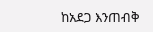ከአደጋ እንጠብቅ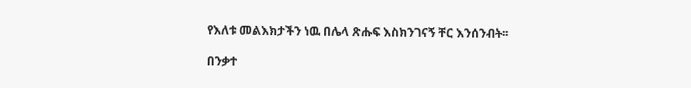የእለቱ መልእክታችን ነዉ በሌላ ጽሑፍ እስክንገናኝ ቸር እንሰንብት፡፡

በንቃተ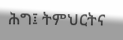ሕግ፤ ትምህርትና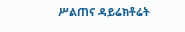ሥልጠና ዳይሬክቶሬት